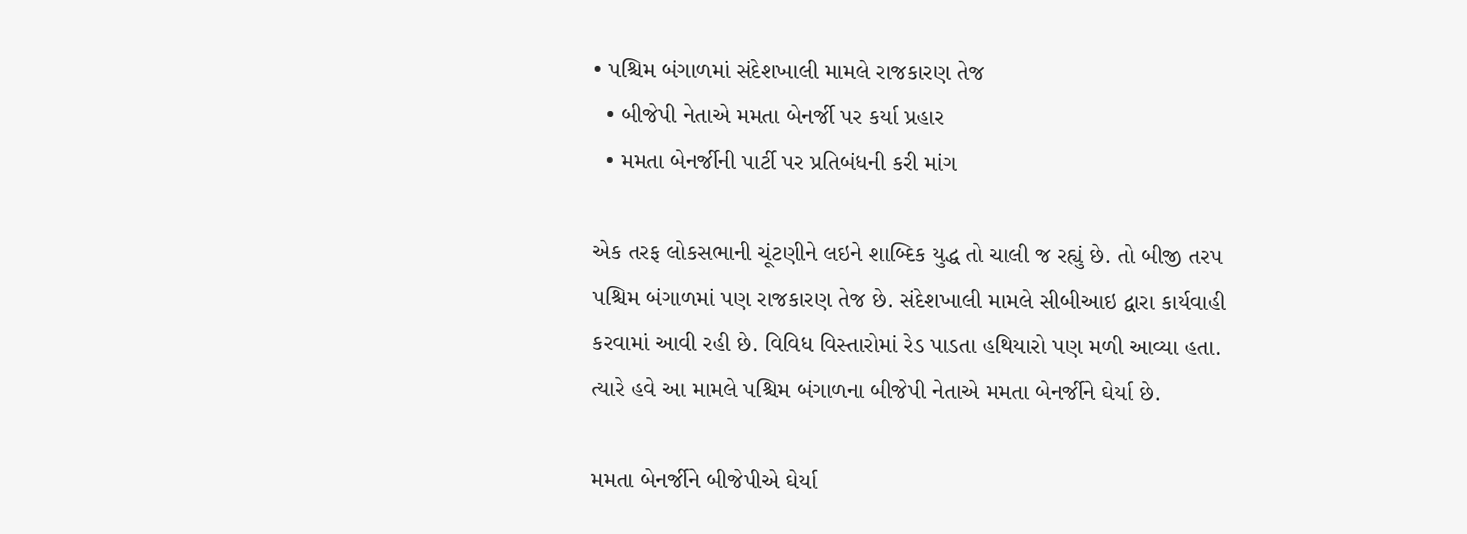• પશ્ચિમ બંગાળમાં સંદેશખાલી મામલે રાજકારણ તેજ
  • બીજેપી નેતાએ મમતા બેનર્જી પર કર્યા પ્રહાર
  • મમતા બેનર્જીની પાર્ટી પર પ્રતિબંધની કરી માંગ

એક તરફ લોકસભાની ચૂંટણીને લઇને શાબ્દિક યુદ્ધ તો ચાલી જ રહ્યું છે. તો બીજી તરપ પશ્ચિમ બંગાળમાં પણ રાજકારણ તેજ છે. સંદેશખાલી મામલે સીબીઆઇ દ્વારા કાર્યવાહી કરવામાં આવી રહી છે. વિવિધ વિસ્તારોમાં રેડ પાડતા હથિયારો પણ મળી આવ્યા હતા. ત્યારે હવે આ મામલે પશ્ચિમ બંગાળના બીજેપી નેતાએ મમતા બેનર્જીને ઘેર્યા છે.

મમતા બેનર્જીને બીજેપીએ ઘેર્યા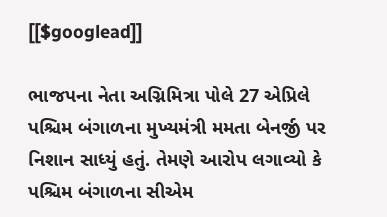[[$googlead]]

ભાજપના નેતા અગ્નિમિત્રા પોલે 27 એપ્રિલે પશ્ચિમ બંગાળના મુખ્યમંત્રી મમતા બેનર્જી પર નિશાન સાધ્યું હતું. તેમણે આરોપ લગાવ્યો કે પશ્ચિમ બંગાળના સીએમ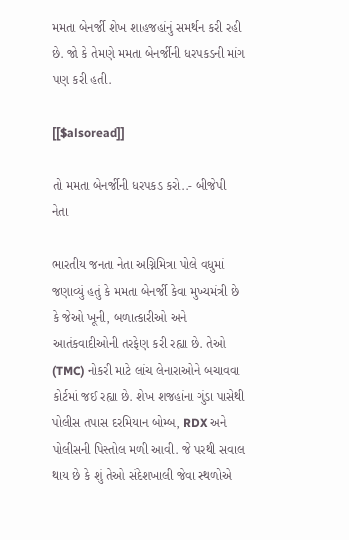મમતા બેનર્જી શેખ શાહજહાંનું સમર્થન કરી રહી છે. જો કે તેમણે મમતા બેનર્જીની ધરપકડની માંગ પણ કરી હતી.

[[$alsoread]]

તો મમતા બેનર્જીની ધરપકડ કરો..- બીજેપી નેતા

ભારતીય જનતા નેતા અગ્નિમિત્રા પોલે વધુમાં જણાવ્યું હતું કે મમતા બેનર્જી કેવા મુખ્યમંત્રી છે કે જેઓ ખૂની, બળાત્કારીઓ અને આતંકવાદીઓની તરફેણ કરી રહ્યા છે. તેઓ (TMC) નોકરી માટે લાંચ લેનારાઓને બચાવવા કોર્ટમાં જઈ રહ્યા છે. શેખ શજહાંના ગુંડા પાસેથી પોલીસ તપાસ દરમિયાન બોમ્બ, RDX અને પોલીસની પિસ્તોલ મળી આવી. જે પરથી સવાલ થાય છે કે શું તેઓ સંદેશખાલી જેવા સ્થળોએ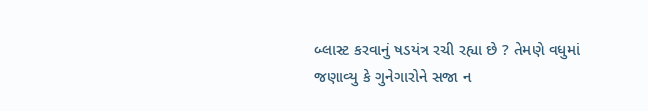બ્લાસ્ટ કરવાનું ષડયંત્ર રચી રહ્યા છે ? તેમણે વધુમાં જણાવ્યુ કે ગુનેગારોને સજા ન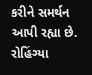કરીને સમર્થન આપી રહ્યા છે. રોહિંગ્યા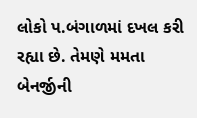લોકો પ.બંગાળમાં દખલ કરી રહ્યા છે. તેમણે મમતા બેનર્જીની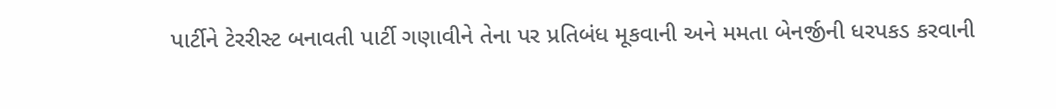પાર્ટીને ટેરરીસ્ટ બનાવતી પાર્ટી ગણાવીને તેના પર પ્રતિબંધ મૂકવાની અને મમતા બેનર્જીની ધરપકડ કરવાની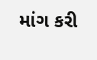માંગ કરી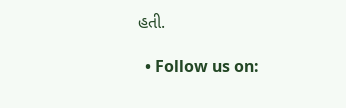હતી.

  • Follow us on: